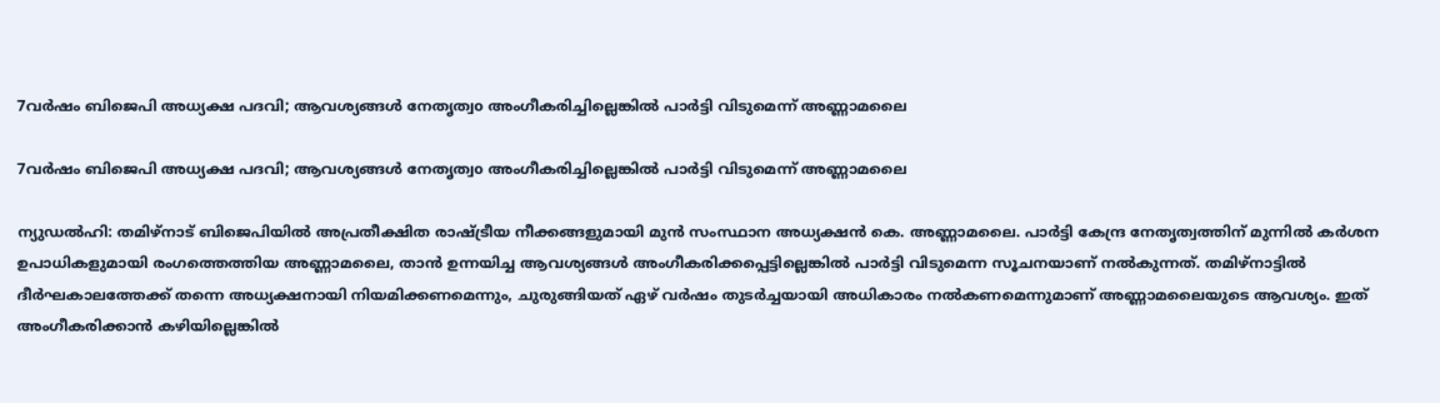7വർഷം ബിജെപി അധ്യക്ഷ പദവി; ആവശ്യങ്ങൾ നേതൃത്വo അംഗീകരിച്ചില്ലെങ്കിൽ പാർട്ടി വിടുമെന്ന് അണ്ണാമലൈ

7വർഷം ബിജെപി അധ്യക്ഷ പദവി; ആവശ്യങ്ങൾ നേതൃത്വo അംഗീകരിച്ചില്ലെങ്കിൽ പാർട്ടി വിടുമെന്ന് അണ്ണാമലൈ

ന്യുഡൽഹി: തമിഴ്‌നാട് ബിജെപിയിൽ അപ്രതീക്ഷിത രാഷ്ട്രീയ നീക്കങ്ങളുമായി മുൻ സംസ്ഥാന അധ്യക്ഷൻ കെ. അണ്ണാമലൈ. പാർട്ടി കേന്ദ്ര നേതൃത്വത്തിന് മുന്നിൽ കർശന ഉപാധികളുമായി രംഗത്തെത്തിയ അണ്ണാമലൈ, താൻ ഉന്നയിച്ച ആവശ്യങ്ങൾ അംഗീകരിക്കപ്പെട്ടില്ലെങ്കിൽ പാർട്ടി വിടുമെന്ന സൂചനയാണ് നൽകുന്നത്. തമിഴ്‌നാട്ടിൽ ദീർഘകാലത്തേക്ക് തന്നെ അധ്യക്ഷനായി നിയമിക്കണമെന്നും, ചുരുങ്ങിയത് ഏഴ് വർഷം തുടർച്ചയായി അധികാരം നൽകണമെന്നുമാണ് അണ്ണാമലൈയുടെ ആവശ്യം. ഇത് അംഗീകരിക്കാൻ കഴിയില്ലെങ്കിൽ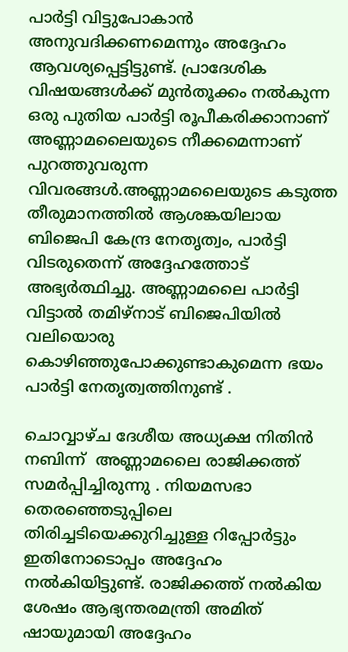പാർട്ടി വിട്ടുപോകാൻ അനുവദിക്കണമെന്നും അദ്ദേഹം ആവശ്യപ്പെട്ടിട്ടുണ്ട്. പ്രാദേശിക വിഷയങ്ങൾക്ക് മുൻതൂക്കം നൽകുന്ന ഒരു പുതിയ പാർട്ടി രൂപീകരിക്കാനാണ് അണ്ണാമലൈയുടെ നീക്കമെന്നാണ് പുറത്തുവരുന്ന വിവരങ്ങൾ.അണ്ണാമലൈയുടെ കടുത്ത തീരുമാനത്തിൽ ആശങ്കയിലായ ബിജെപി കേന്ദ്ര നേതൃത്വം, പാർട്ടി വിടരുതെന്ന് അദ്ദേഹത്തോട് അഭ്യർത്ഥിച്ചു. അണ്ണാമലൈ പാർട്ടി വിട്ടാൽ തമിഴ്‌നാട് ബിജെപിയിൽ വലിയൊരു കൊഴിഞ്ഞുപോക്കുണ്ടാകുമെന്ന ഭയം പാർട്ടി നേതൃത്വത്തിനുണ്ട് .

ചൊവ്വാഴ്ച ദേശീയ അധ്യക്ഷ നിതിൻ നബിന്ന്  അണ്ണാമലൈ രാജിക്കത്ത് സമർപ്പിച്ചിരുന്നു . നിയമസഭാ തെരഞ്ഞെടുപ്പിലെ തിരിച്ചടിയെക്കുറിച്ചുള്ള റിപ്പോർട്ടും ഇതിനോടൊപ്പം അദ്ദേഹം നൽകിയിട്ടുണ്ട്. രാജിക്കത്ത് നൽകിയ ശേഷം ആഭ്യന്തരമന്ത്രി അമിത് ഷായുമായി അദ്ദേഹം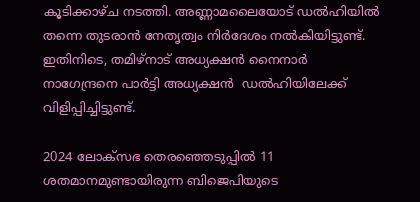കൂടിക്കാഴ്ച നടത്തി. അണ്ണാമലൈയോട് ഡൽഹിയിൽ തന്നെ തുടരാൻ നേതൃത്വം നിർദേശം നൽകിയിട്ടുണ്ട്. ഇതിനിടെ, തമിഴ്‌നാട് അധ്യക്ഷൻ നൈനാർ നാഗേന്ദ്രനെ പാർട്ടി അധ്യക്ഷൻ  ഡൽഹിയിലേക്ക് വിളിപ്പിച്ചിട്ടുണ്ട്.

2024 ലോക്സഭ തെരഞ്ഞെടുപ്പിൽ 11 ശതമാനമുണ്ടായിരുന്ന ബിജെപിയുടെ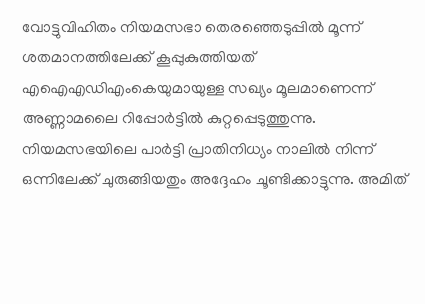വോട്ടുവിഹിതം നിയമസഭാ തെരഞ്ഞെടുപ്പിൽ മൂന്ന് ശതമാനത്തിലേക്ക് കൂപ്പുകുത്തിയത് എഐഎഡിഎംകെയുമായുള്ള സഖ്യം മൂലമാണെന്ന് അണ്ണാമലൈ റിപ്പോർട്ടിൽ കുറ്റപ്പെടുത്തുന്നു. നിയമസഭയിലെ പാർട്ടി പ്രാതിനിധ്യം നാലിൽ നിന്ന് ഒന്നിലേക്ക് ചുരുങ്ങിയതും അദ്ദേഹം ചൂണ്ടിക്കാട്ടുന്നു. അമിത്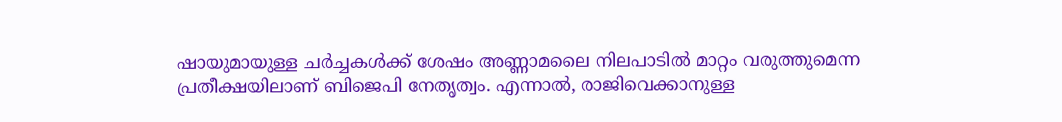ഷായുമായുള്ള ചർച്ചകൾക്ക് ശേഷം അണ്ണാമലൈ നിലപാടിൽ മാറ്റം വരുത്തുമെന്ന പ്രതീക്ഷയിലാണ് ബിജെപി നേതൃത്വം. എന്നാൽ, രാജിവെക്കാനുള്ള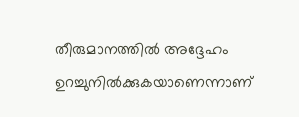തീരുമാനത്തിൽ അദ്ദേഹം ഉറച്ചുനിൽക്കുകയാണെന്നാണ്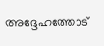അദ്ദേഹത്തോട്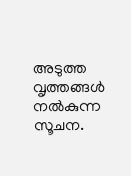അടുത്ത വൃത്തങ്ങൾ നൽകുന്ന സൂചന.